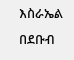እስራኤል በደቡብ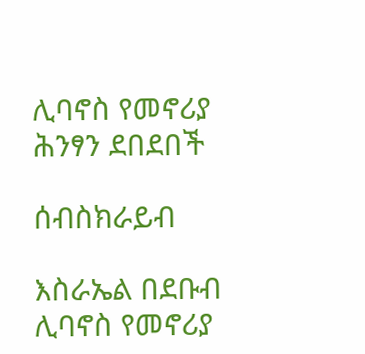ሊባኖስ የመኖሪያ ሕንፃን ደበደበች

ሰብስክራይብ

እስራኤል በደቡብ ሊባኖስ የመኖሪያ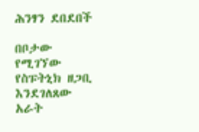ሕንፃን ደበደበች

በቦታው የሚገኘው የስፑትኒክ ዘጋቢ እንደገለጸው አራት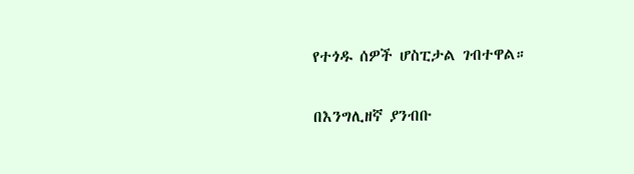የተጎዱ ሰዎች ሆስፒታል ገብተዋል።

በእንግሊዘኛ ያንብቡ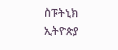ስፑትኒክ ኢትዮጵያ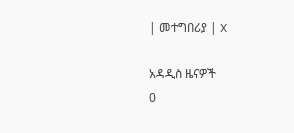| መተግበሪያ | X

አዳዲስ ዜናዎች
0